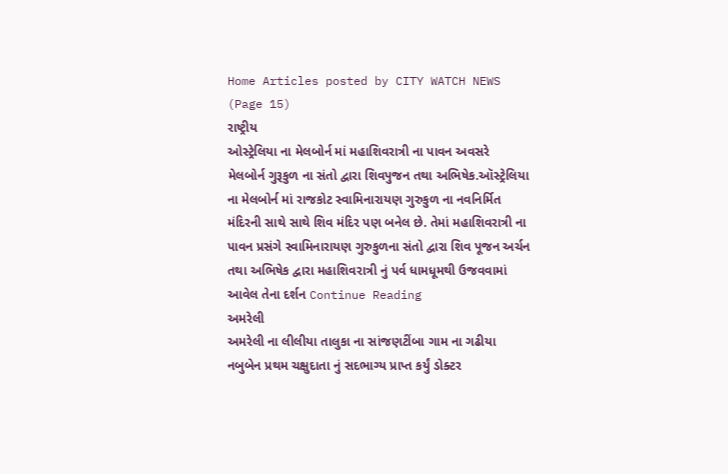Home Articles posted by CITY WATCH NEWS (Page 15)
રાષ્ટ્રીય
ઓસ્ટ્રેલિયા ના મેલબોર્ન માં મહાશિવરાત્રી ના પાવન અવસરે  મેલબોર્ન ગુરૂકુળ ના સંતો દ્વારા શિવપુજન તથા અભિષેક.ઑસ્ટ્રેલિયા ના મેલબોર્ન માં રાજકોટ સ્વામિનારાયણ ગુરુકુળ ના નવનિર્મિત મંદિરની સાથે સાથે શિવ મંદિર પણ બનેલ છે. તેમાં મહાશિવરાત્રી ના પાવન પ્રસંગે સ્વામિનારાયણ ગુરુકુળના સંતો દ્વારા શિવ પૂજન અર્ચન તથા અભિષેક દ્વારા મહાશિવરાત્રી નું પર્વ ધામધૂમથી ઉજવવામાં આવેલ તેના દર્શન Continue Reading
અમરેલી
અમરેલી ના લીલીયા તાલુકા ના સાંજણટીંબા ગામ ના ગઢીયા નબુબેન પ્રથમ ચક્ષુદાતા નું સદભાગ્ય પ્રાપ્ત કર્યું ડોક્ટર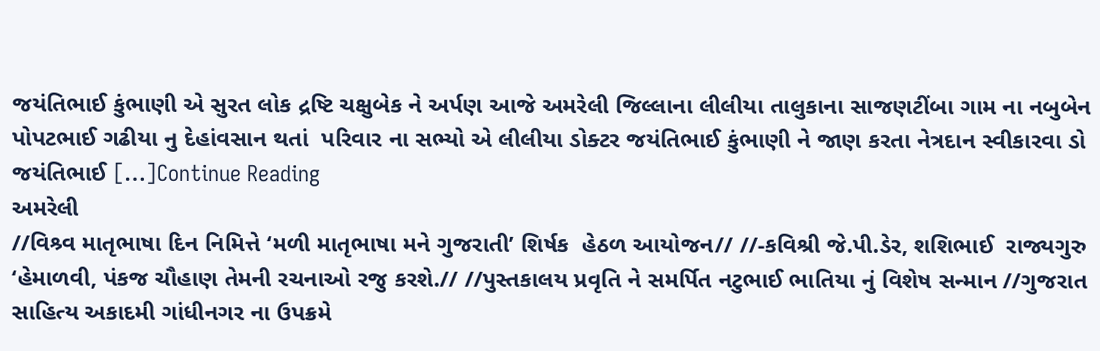જયંતિભાઈ કુંભાણી એ સુરત લોક દ્રષ્ટિ ચક્ષુબેક ને અર્પણ આજે અમરેલી જિલ્લાના લીલીયા તાલુકાના સાજણટીંબા ગામ ના નબુબેન પોપટભાઈ ગઢીયા નુ દેહાંવસાન થતાં  પરિવાર ના સભ્યો એ લીલીયા ડોક્ટર જયંતિભાઈ કુંભાણી ને જાણ કરતા નેત્રદાન સ્વીકારવા ડો જયંતિભાઈ […]Continue Reading
અમરેલી
//વિશ્ર્વ માતૃભાષા દિન નિમિત્તે ‘મળી માતૃભાષા મને ગુજરાતી’ શિર્ષક  હેઠળ આયોજન// //-કવિશ્રી જે.પી.ડેર, શશિભાઈ  રાજ્યગુરુ ‘હેમાળવી, પંકજ ચૌહાણ તેમની રચનાઓ રજુ કરશે.// //પુસ્તકાલય પ્રવૃતિ ને સમર્પિત નટુભાઈ ભાતિયા નું વિશેષ સન્માન //ગુજરાત સાહિત્ય અકાદમી ગાંધીનગર ના ઉપક્રમે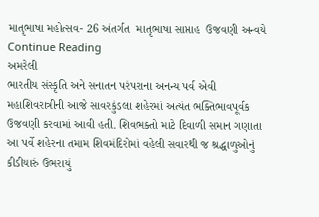માતૃભાષા મહોત્સવ- 26 અંતર્ગત  માતૃભાષા સાપ્તાહ  ઉજવણી અન્વયે Continue Reading
અમરેલી
ભારતીય સંસ્કૃતિ અને સનાતન પરંપરાના અનન્ય પર્વ એવી મહાશિવરાત્રીની આજે સાવરકુંડલા શહેરમાં અત્યંત ભક્તિભાવપૂર્વક ઉજવણી કરવામાં આવી હતી. શિવભક્તો માટે દિવાળી સમાન ગણાતા આ પર્વે શહેરના તમામ શિવમંદિરોમાં વહેલી સવારથી જ શ્રદ્ધાળુઓનું કીડીયારું ઉભરાયું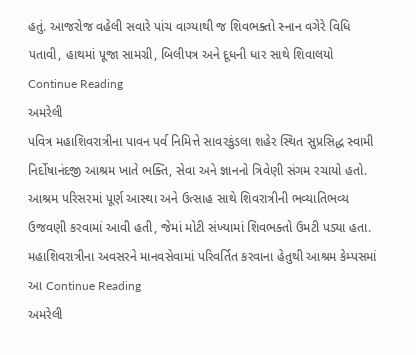હતું. આજરોજ વહેલી સવારે પાંચ વાગ્યાથી જ શિવભક્તો સ્નાન વગેરે વિધિ પતાવી, હાથમાં પૂજા સામગ્રી, બિલીપત્ર અને દૂધની ધાર સાથે શિવાલયો Continue Reading
અમરેલી
પવિત્ર મહાશિવરાત્રીના પાવન પર્વ નિમિત્તે સાવરકુંડલા શહેર સ્થિત સુપ્રસિદ્ધ સ્વામી નિર્દોષાનંદજી આશ્રમ ખાતે ભક્તિ, સેવા અને જ્ઞાનનો ત્રિવેણી સંગમ રચાયો હતો. આશ્રમ પરિસરમાં પૂર્ણ આસ્થા અને ઉત્સાહ સાથે શિવરાત્રીની ભવ્યાતિભવ્ય ઉજવણી કરવામાં આવી હતી, જેમાં મોટી સંખ્યામાં શિવભક્તો ઉમટી પડ્યા હતા. મહાશિવરાત્રીના અવસરને માનવસેવામાં પરિવર્તિત કરવાના હેતુથી આશ્રમ કેમ્પસમાં આ Continue Reading
અમરેલી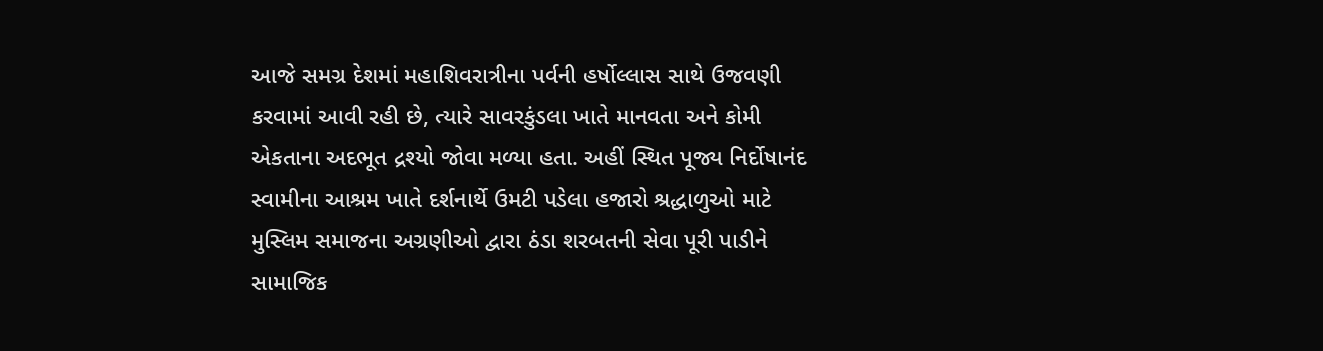આજે સમગ્ર દેશમાં મહાશિવરાત્રીના પર્વની હર્ષોલ્લાસ સાથે ઉજવણી કરવામાં આવી રહી છે, ત્યારે સાવરકુંડલા ખાતે માનવતા અને કોમી એકતાના અદભૂત દ્રશ્યો જોવા મળ્યા હતા. અહીં સ્થિત પૂજ્ય નિર્દોષાનંદ સ્વામીના આશ્રમ ખાતે દર્શનાર્થે ઉમટી પડેલા હજારો શ્રદ્ધાળુઓ માટે મુસ્લિમ સમાજના અગ્રણીઓ દ્વારા ઠંડા શરબતની સેવા પૂરી પાડીને સામાજિક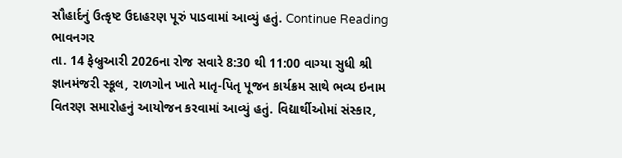સૌહાર્દનું ઉત્કૃષ્ટ ઉદાહરણ પૂરું પાડવામાં આવ્યું હતું. Continue Reading
ભાવનગર
તા. 14 ફેબ્રુઆરી 2026ના રોજ સવારે 8:30 થી 11:00 વાગ્યા સુધી શ્રી જ્ઞાનમંજરી સ્કૂલ, રાળગોન ખાતે માતૃ-પિતૃ પૂજન કાર્યક્રમ સાથે ભવ્ય ઇનામ વિતરણ સમારોહનું આયોજન કરવામાં આવ્યું હતું. વિદ્યાર્થીઓમાં સંસ્કાર,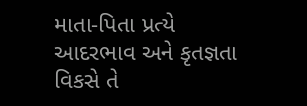માતા-પિતા પ્રત્યે આદરભાવ અને કૃતજ્ઞતા વિકસે તે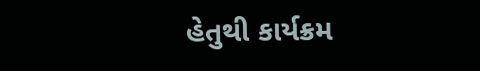હેતુથી કાર્યક્રમ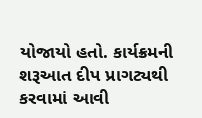યોજાયો હતો. કાર્યક્રમની શરૂઆત દીપ પ્રાગટ્યથી કરવામાં આવી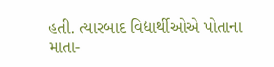હતી. ત્યારબાદ વિદ્યાર્થીઓએ પોતાના માતા-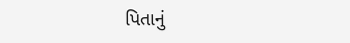પિતાનું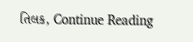તિલક, Continue Reading